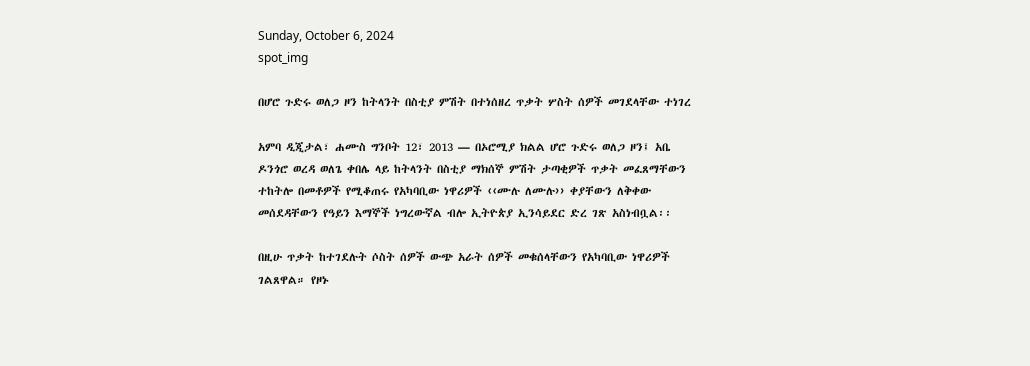Sunday, October 6, 2024
spot_img

በሆሮ ጉድሩ ወለጋ ዞን ከትላንት በስቲያ ምሽት በተነሰዘረ ጥቃት ሦስት ሰዎች መገደላቸው ተነገረ

አምባ ዲጂታል፣ ሐሙስ ግንቦት 12፣ 2013 ― በኦሮሚያ ክልል ሆሮ ጉድሩ ወለጋ ዞን፤ አቤ ዶንጎሮ ወረዳ ወለጌ ቀበሌ ላይ ከትላንት በስቲያ ማክሰኞ ምሽት ታጣቂዎች ጥቃት መፈጸማቸውን ተከትሎ በመቶዎች የሚቆጠሩ የአካባቢው ነዋሪዎች ‹‹ሙሉ ለሙሉ›› ቀያቸውን ለቅቀው መሰደዳቸውን የዓይን እማኞች ነግረውኛል ብሎ ኢትዮጵያ ኢንሳይደር ድረ ገጽ አስነብቧል፡፡

በዚሁ ጥቃት ከተገደሉት ሶስት ሰዎች ውጭ አራት ሰዎች መቁሰላቸውን የአካባቢው ነዋሪዎች ገልጸዋል። የዞኑ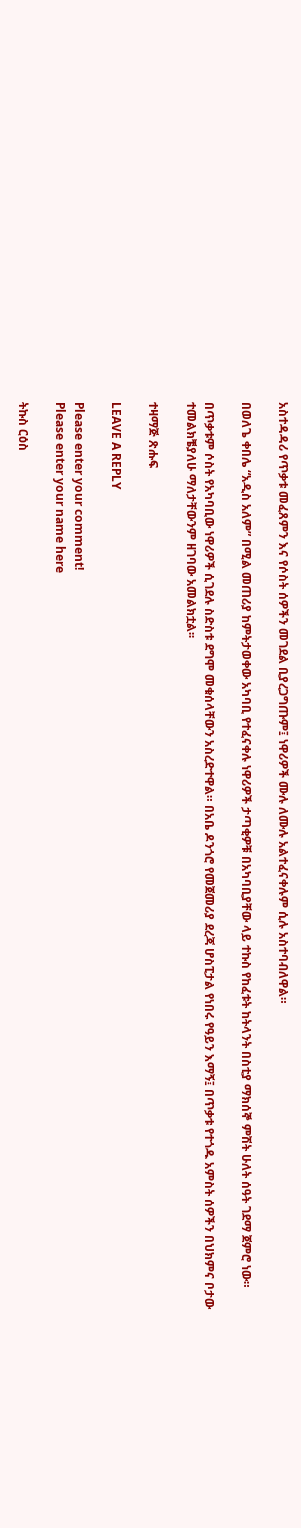አስተዳዳሪ የጥቃቱ መፈጸምን እና የሶስት ሰዎችን መገደል ቢያረጋግጡም፤ ነዋሪዎች ሙሉ ለሙሉ አልተፈናቀሉም ሲሉ አስተባብለዋል።

በወለጌ ቀበሌ “አዲስ አለም” በሚል መጠሪያ ከምትታወቀው አካባቢ የተፈናቀሉ ነዋሪዎች ታጣቂዎቹ በአካባቢያቸው ላይ ተኩስ የከፈቱት ከትላንት በስቲያ ማክሰኞ ምሽት ሁለት ሰዓት ገደማ ጀምሮ ነው።

በጥቃቱም ሶስት የአካባቢው ነዋሪዎች ሲገደሉ ስድስቱ ደግሞ መቁሰላቸውን አስረድተዋል። በአቤ ዶንጎሮ የመጀመሪያ ደረጃ ሆስፒታል የነበሩ የዓይን እማኝ፤ በጥቃቱ የተጎዱ አምስት ሰዎችን በህክምና ቦታው ተመልክቼያለሁ ማለታቸውንም ዘገባው አመልክቷል፡፡

ተዛማጅ ጽሑፍ

LEAVE A REPLY

Please enter your comment!
Please enter your name here

ትኩስ ርዕስ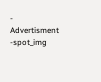- Advertisment -spot_img